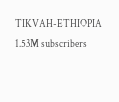TIKVAH-ETHIOPIA
1.53M subscribers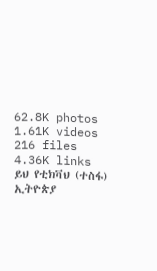62.8K photos
1.61K videos
216 files
4.36K links
ይህ የቲክቫህ (ተስፋ) ኢትዮጵያ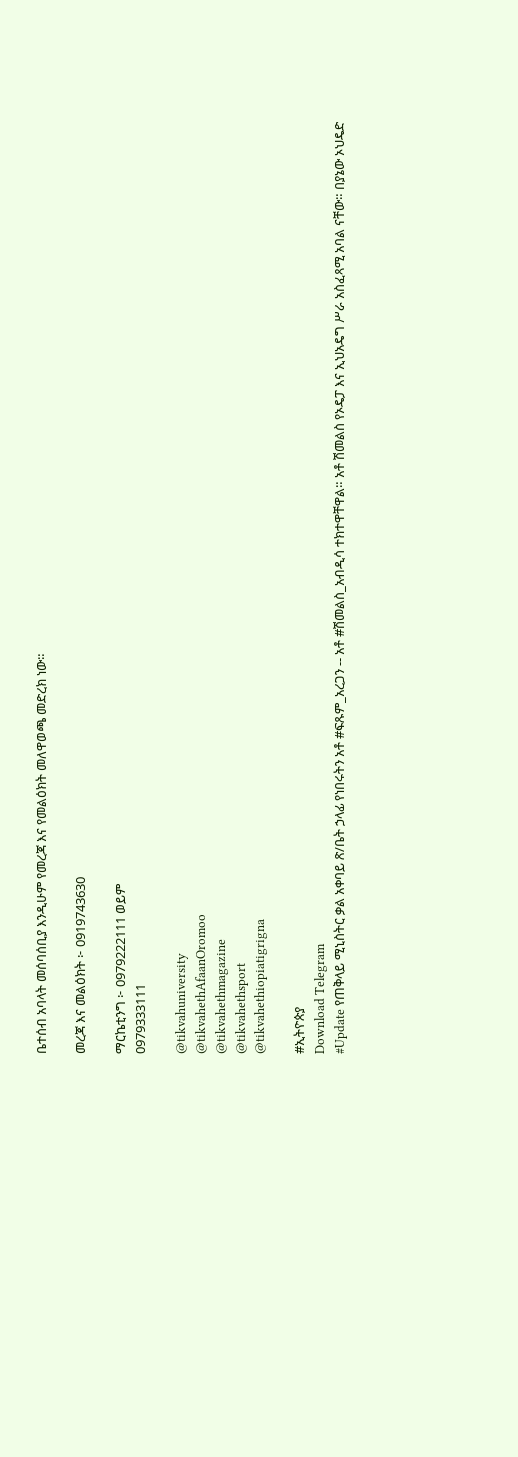ቤተሰብ አባላት መሰባሰቢያ እንዲሁም የመረጃ እና የመልዕክት መለዋወጫ መድረክ ነው።

መረጃ እና መልዕክት ፦ 0919743630

ማርኬቲንግ ፦ 0979222111 ወይም
0979333111

@tikvahuniversity
@tikvahethAfaanOromoo
@tikvahethmagazine
@tikvahethsport
@tikvahethiopiatigrigna

#ኢትዮጵያ
Download Telegram
#Update የጠቅላይ ሚኒስትር ቃል አቀባይ ጽ/ቤት ኃላፊ የነበሩትን አቶ #ፍጹም_አረጋን -- አቶ #ሽመልስ_አብዲሳ ተክተዋቸዋል። አቶ ሽመልስ የኦዴፓ እና ኢህአዴግ ሥራ አስፈጻሚ አባል ናቸው። በያኔው ኦህዴድ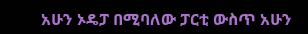አሁን ኦዴፓ በሚባለው ፓርቲ ውስጥ አሁን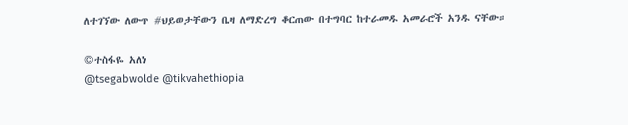ለተገኘው ለውጥ #ህይወታቸውን ቤዛ ለማድረግ ቆርጠው በተግባር ከተራመዱ አመራሮች አንዱ ናቸው።

©ተስፋዬ አለነ
@tsegabwolde @tikvahethiopia